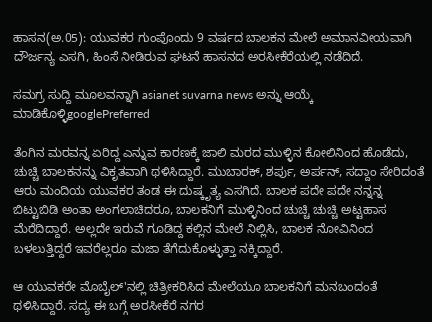ಹಾಸನ(ಅ.05): ಯುವಕರ ಗುಂಪೊಂದು 9 ವರ್ಷದ ಬಾಲಕನ ಮೇಲೆ ಅಮಾನವೀಯವಾಗಿ ದೌರ್ಜನ್ಯ ಎಸಗಿ, ಹಿಂಸೆ ನೀಡಿರುವ ಘಟನೆ ಹಾಸನದ ಅರಸೀಕೆರೆಯಲ್ಲಿ ನಡೆದಿದೆ.

ಸಮಗ್ರ ಸುದ್ದಿ ಮೂಲವನ್ನಾಗಿ asianet suvarna news ಅನ್ನು ಆಯ್ಕೆ ಮಾಡಿಕೊಳ್ಳಿgooglePreferred

ತೆಂಗಿನ ಮರವನ್ನ ಏರಿದ್ದ ಎನ್ನುವ ಕಾರಣಕ್ಕೆ ಜಾಲಿ ಮರದ ಮುಳ್ಳಿನ ಕೋಲಿನಿಂದ ಹೊಡೆದು, ಚುಚ್ಚಿ ಬಾಲಕನನ್ನು ವಿಕೃತವಾಗಿ ಥಳಿಸಿದ್ದಾರೆ. ಮುಬಾರಕ್, ಶರ್ಪು, ಅರ್ಪನ್, ಸದ್ದಾಂ ಸೇರಿದಂತೆ ಆರು ಮಂದಿಯ ಯುವಕರ ತಂಡ ಈ ದುಷ್ಕೃತ್ಯ ಎಸಗಿದೆ. ಬಾಲಕ ಪದೇ ಪದೇ ನನ್ನನ್ನ ಬಿಟ್ಟುಬಿಡಿ ಅಂತಾ ಅಂಗಲಾಚಿದರೂ, ಬಾಲಕನಿಗೆ ಮುಳ್ಳಿನಿಂದ ಚುಚ್ಚಿ ಚುಚ್ಚಿ ಅಟ್ಟಹಾಸ ಮೆರೆದಿದ್ದಾರೆ. ಅಲ್ಲದೇ ಇರುವೆ ಗೂಡಿದ್ದ ಕಲ್ಲಿನ ಮೇಲೆ ನಿಲ್ಲಿಸಿ, ಬಾಲಕ ನೋವಿನಿಂದ ಬಳಲುತ್ತಿದ್ದರೆ ಇವರೆಲ್ಲರೂ ಮಜಾ ತೆಗೆದುಕೊಳ್ಳುತ್ತಾ ನಕ್ಕಿದ್ದಾರೆ.

ಆ ಯುವಕರೇ ಮೊಬೈಲ್'ನಲ್ಲಿ ಚಿತ್ರೀಕರಿಸಿದ ಮೇಲೆಯೂ ಬಾಲಕನಿಗೆ ಮನಬಂದಂತೆ ಥಳಿಸಿದ್ದಾರೆ. ಸದ್ಯ ಈ ಬಗ್ಗೆ ಅರಸೀಕೆರೆ ನಗರ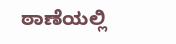ಠಾಣೆಯಲ್ಲಿ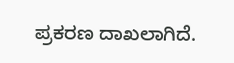ಪ್ರಕರಣ ದಾಖಲಾಗಿದೆ.